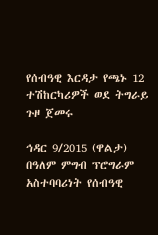የሰብዓዊ እርዳታ የጫኑ 12 ተሽከርካሪዎች ወደ ትግራይ ጉዞ ጀመሩ

ኅዳር 9/2015 (ዋልታ) በዓለም ምግብ ፕሮግራም አስተባባሪነት የሰብዓዊ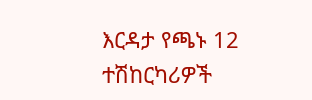እርዳታ የጫኑ 12 ተሽከርካሪዎች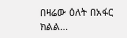በዛሬው ዕለት በአፋር ክልል…